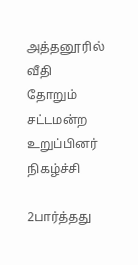அத்தனூரில் வீதி தோறும் சட்டமன்ற உறுப்பினர் நிகழ்ச்சி

2பார்த்தது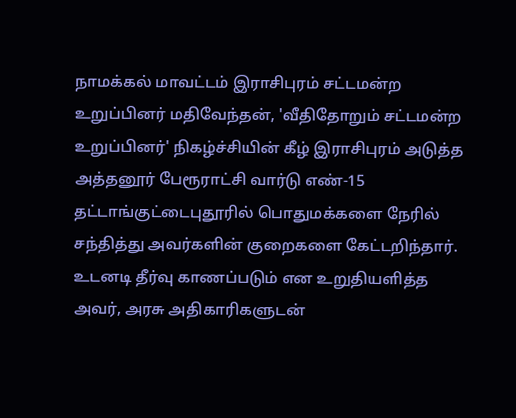நாமக்கல் மாவட்டம் இராசிபுரம் சட்டமன்ற உறுப்பினர் மதிவேந்தன், 'வீதிதோறும் சட்டமன்ற உறுப்பினர்' நிகழ்ச்சியின் கீழ் இராசிபுரம் அடுத்த அத்தனூர் பேரூராட்சி வார்டு எண்-15 தட்டாங்குட்டைபுதூரில் பொதுமக்களை நேரில் சந்தித்து அவர்களின் குறைகளை கேட்டறிந்தார். உடனடி தீர்வு காணப்படும் என உறுதியளித்த அவர், அரசு அதிகாரிகளுடன்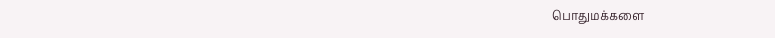பொதுமக்களை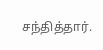சந்தித்தார்.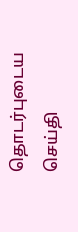தொடர்புடைய செய்தி